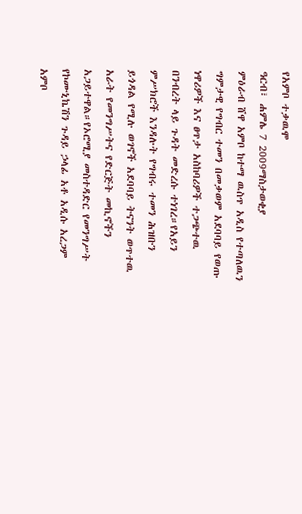የአምቦ ተቃዉሞ
ዓርብ፣ ሐምሌ 7 2009ማስታወቂያ
ምዕራብ ሸዋ አምቦ ከተማ ዉስጥ አዲስ የተጣለዉን ግምታዊ የግብር ተመን በመቃወም አደባባይ የወጡ ነዋሪዎች እና ፀጥታ አስከባሪዎች ተጋጭተዉ በንብረት ላይ ጉዳት መድረሱ ተነገረ።የአይን ምሥክሮች እንዳሉት የግብሩ ተመን ሕዝቡን ይጎዳል የሚሉ ወገኖች አደባባይ ትናንት ወጥተዉ አራት የመንግሥትና የድርጅት መኪኖችን አጋይተዋል።የኦሮሚያ መስተዳድር የመንግሥት የኮሙኒኬሽን ጉዳይ ኃላፊ አቶ አዲሱ አረጋም አምቦ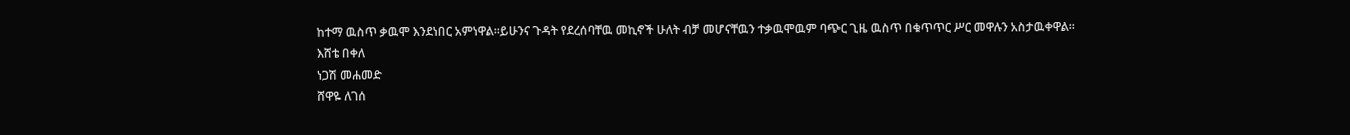ከተማ ዉስጥ ቃዉሞ እንደነበር አምነዋል።ይሁንና ጉዳት የደረሰባቸዉ መኪኖች ሁለት ብቻ መሆናቸዉን ተቃዉሞዉም ባጭር ጊዜ ዉስጥ በቁጥጥር ሥር መዋሉን አስታዉቀዋል።
እሸቴ በቀለ
ነጋሽ መሐመድ
ሸዋዬ ለገሰ